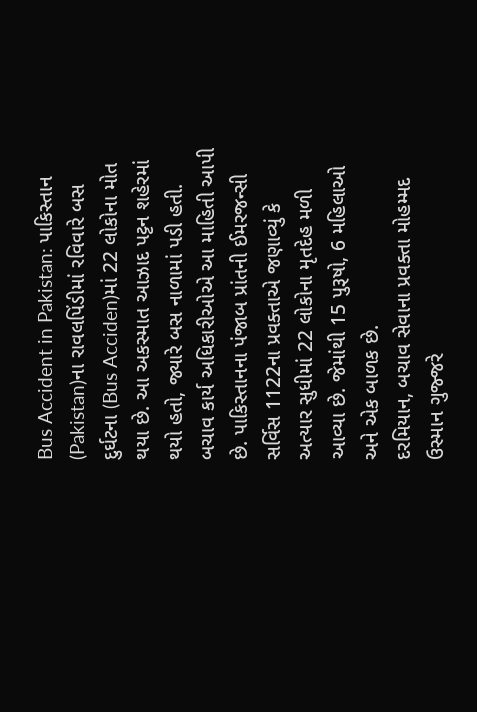Bus Accident in Pakistan: પાકિસ્તાન (Pakistan)ના રાવલપિંડીમાં રવિવારે બસ દુર્ઘટના (Bus Acciden)માં 22 લોકોના મોત થયા છે. આ અકસ્માત આઝાદ પટ્ટન શહેરમાં થયો હતો, જ્યારે બસ નાળામાં પડી હતી. બચાવ કાર્ય અધિકારીઓએ આ માહિતી આપી છે. પાકિસ્તાનના પંજાબ પ્રાંતની ઈમરજન્સી સર્વિસ 1122ના પ્રવક્તાએ જણાવ્યું કે અત્યાર સુધીમાં 22 લોકોના મૃતદેહ મળી આવ્યા છે. જેમાંથી 15 પુરૂષો, 6 મહિલાઓ અને એક બાળક છે.
દરમિયાન, બચાવ સેવાના પ્રવક્તા મોહમ્મદ ઉસ્માન ગુજ્જરે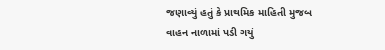જણાવ્યું હતું કે પ્રાથમિક માહિતી મુજબ વાહન નાળામાં પડી ગયું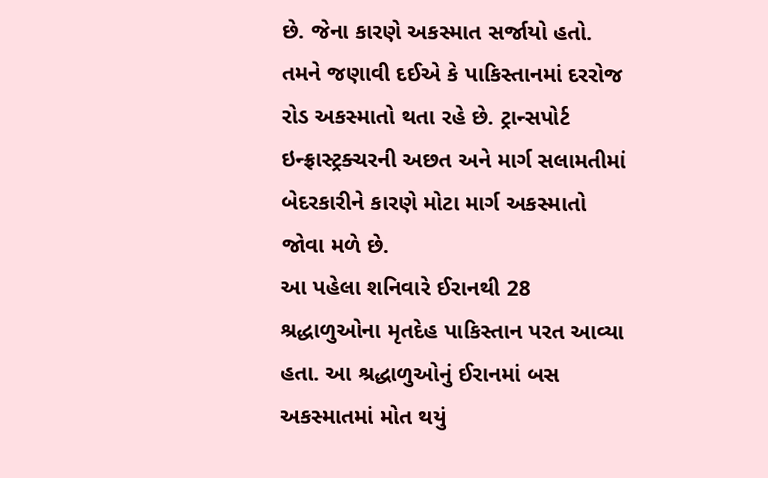છે. જેના કારણે અકસ્માત સર્જાયો હતો. તમને જણાવી દઈએ કે પાકિસ્તાનમાં દરરોજ રોડ અકસ્માતો થતા રહે છે. ટ્રાન્સપોર્ટ ઇન્ફ્રાસ્ટ્રક્ચરની અછત અને માર્ગ સલામતીમાં બેદરકારીને કારણે મોટા માર્ગ અકસ્માતો જોવા મળે છે.
આ પહેલા શનિવારે ઈરાનથી 28 શ્રદ્ધાળુઓના મૃતદેહ પાકિસ્તાન પરત આવ્યા હતા. આ શ્રદ્ધાળુઓનું ઈરાનમાં બસ અકસ્માતમાં મોત થયું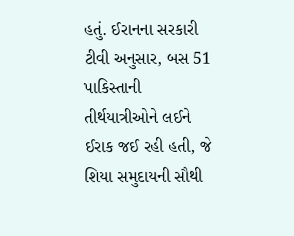હતું. ઈરાનના સરકારી ટીવી અનુસાર, બસ 51 પાકિસ્તાની તીર્થયાત્રીઓને લઈને ઈરાક જઈ રહી હતી, જે શિયા સમુદાયની સૌથી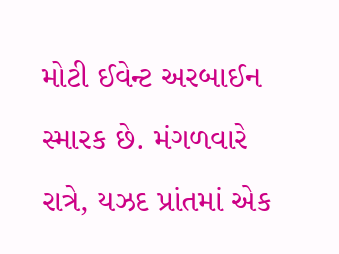મોટી ઈવેન્ટ અરબાઈન સ્મારક છે. મંગળવારે રાત્રે, યઝદ પ્રાંતમાં એક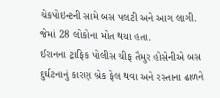ચેકપોઇન્ટની સામે બસ પલટી અને આગ લાગી. જેમાં 28 લોકોના મોત થયા હતા.
ઈરાનના ટ્રાફિક પોલીસ ચીફ તૈમુર હોસેનીએ બસ દુર્ઘટનાનું કારણ બ્રેક ફેલ થવા અને રસ્તાના ઢાળને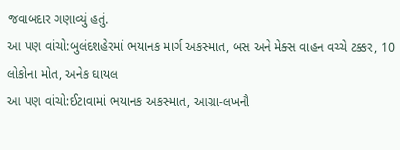જવાબદાર ગણાવ્યું હતું.
આ પણ વાંચો:બુલંદશહેરમાં ભયાનક માર્ગ અકસ્માત, બસ અને મેક્સ વાહન વચ્ચે ટક્કર, 10 લોકોના મોત, અનેક ઘાયલ
આ પણ વાંચો:ઈટાવામાં ભયાનક અકસ્માત, આગ્રા-લખનૌ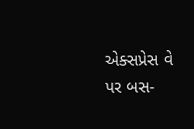એક્સપ્રેસ વે પર બસ-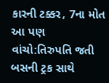કારની ટક્કર, 7ના મોત
આ પણ વાંચો:તિરુપતિ જતી બસની ટ્રક સાથે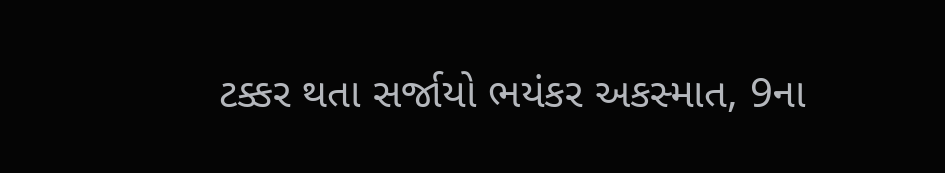ટક્કર થતા સર્જાયો ભયંકર અકસ્માત, 9ના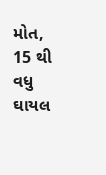મોત, 15 થી વધુ ઘાયલ